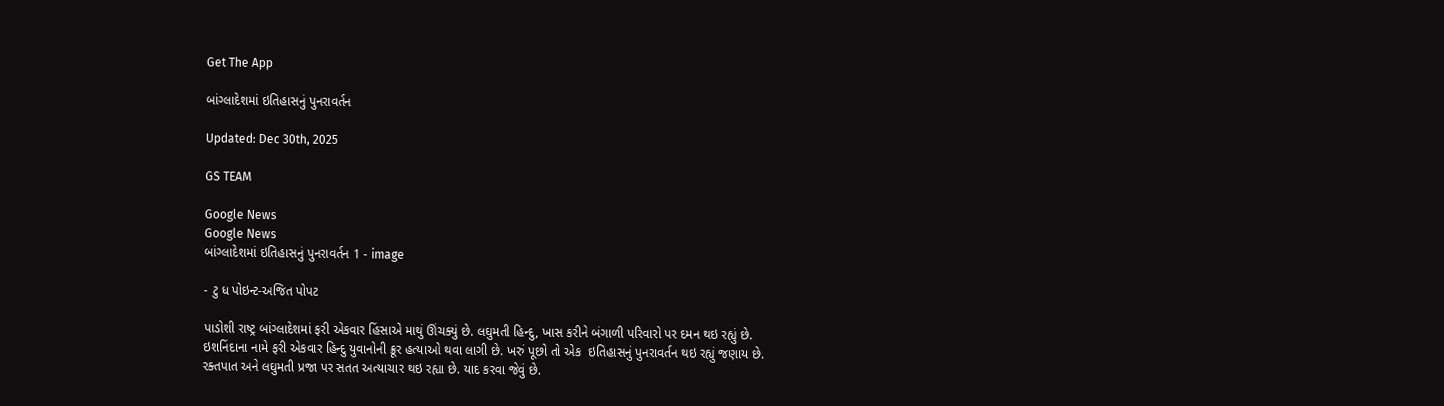Get The App

બાંગ્લાદેશમાં ઇતિહાસનું પુનરાવર્તન

Updated: Dec 30th, 2025

GS TEAM

Google News
Google News
બાંગ્લાદેશમાં ઇતિહાસનું પુનરાવર્તન 1 - image

- ટુ ધ પોઇન્ટ-અજિત પોપટ

પાડોશી રાષ્ટ્ર બાંગ્લાદેશમાં ફરી એકવાર હિંસાએ માથું ઊંચક્યું છે. લઘુમતી હિન્દુ, ખાસ કરીને બંગાળી પરિવારો પર દમન થઇ રહ્યું છે. ઇશનિંદાના નામે ફરી એકવાર હિન્દુ યુવાનોની ક્રૂર હત્યાઓ થવા લાગી છે. ખરું પૂછો તો એક  ઇતિહાસનું પુનરાવર્તન થઇ રહ્યું જણાય છે. રક્તપાત અને લઘુમતી પ્રજા પર સતત અત્યાચાર થઇ રહ્યા છે. યાદ કરવા જેવું છે.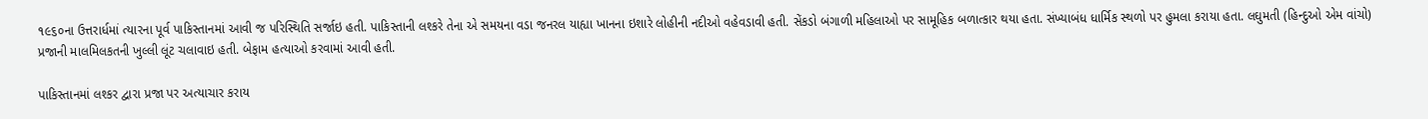૧૯૬૦ના ઉત્તરાર્ધમાં ત્યારના પૂર્વ પાકિસ્તાનમાં આવી જ પરિસ્થિતિ સર્જાઇ હતી. પાકિસ્તાની લશ્કરે તેના એ સમયના વડા જનરલ યાહ્યા ખાનના ઇશારે લોહીની નદીઓ વહેવડાવી હતી. સેંકડો બંગાળી મહિલાઓ પર સામૂહિક બળાત્કાર થયા હતા. સંખ્યાબંધ ધાર્મિક સ્થળો પર હુમલા કરાયા હતા. લઘુમતી (હિન્દુઓ એમ વાંચો) પ્રજાની માલમિલકતની ખુલ્લી લૂંટ ચલાવાઇ હતી. બેફામ હત્યાઓ કરવામાં આવી હતી.

પાકિસ્તાનમાં લશ્કર દ્વારા પ્રજા પર અત્યાચાર કરાય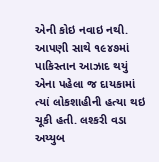એની કોઇ નવાઇ નથી. આપણી સાથે ૧૯૪૭માં પાકિસ્તાન આઝાદ થયું એના પહેલા જ દાયકામાં ત્યાં લોકશાહીની હત્યા થઇ ચૂકી હતી. લશ્કરી વડા અય્યુબ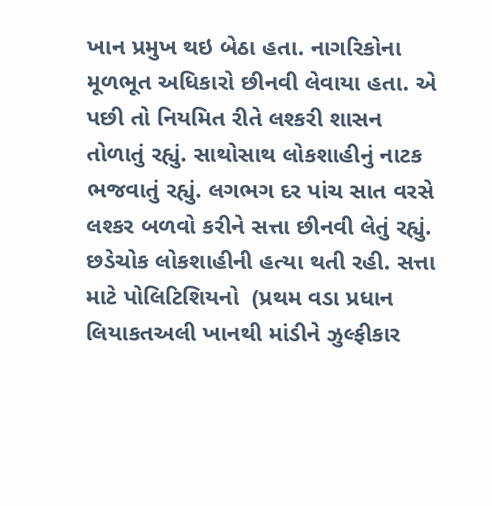ખાન પ્રમુખ થઇ બેઠા હતા. નાગરિકોના મૂળભૂત અધિકારો છીનવી લેવાયા હતા. એ પછી તો નિયમિત રીતે લશ્કરી શાસન તોળાતું રહ્યું. સાથોસાથ લોકશાહીનું નાટક ભજવાતું રહ્યું. લગભગ દર પાંચ સાત વરસે લશ્કર બળવો કરીને સત્તા છીનવી લેતું રહ્યું. છડેચોક લોકશાહીની હત્યા થતી રહી. સત્તા માટે પોલિટિશિયનો  (પ્રથમ વડા પ્રધાન લિયાકતઅલી ખાનથી માંડીને ઝુલ્ફીકાર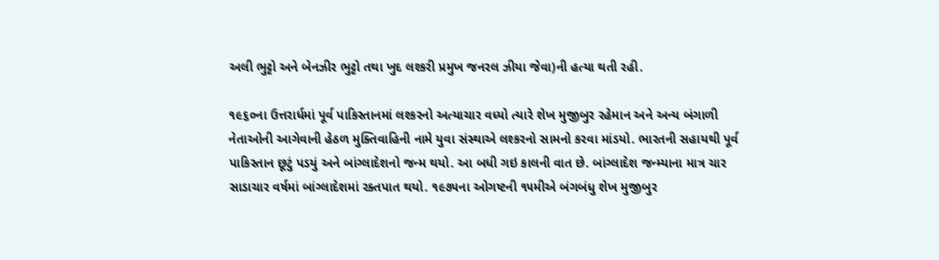અલી ભુટ્ટો અને બેનઝીર ભુટ્ટો તથા ખુદ લશ્કરી પ્રમુખ જનરલ ઝીયા જેવા)ની હત્યા થતી રહી.

૧૯૬૦ના ઉત્તરાર્ધમાં પૂર્વ પાકિસ્તાનમાં લશ્કરનો અત્યાચાર વધ્યો ત્યારે શેખ મુજીબુર રહેમાન અને અન્ય બંગાળી નેતાઓની આગેવાની હેઠળ મુક્તિવાહિની નામે યુવા સંસ્થાએ લશ્કરનો સામનો કરવા માંડયો. ભારતની સહાયથી પૂર્વ પાકિસ્તાન છૂટું પડયું અને બાંગ્લાદેશનો જન્મ થયો. આ બધી ગઇ કાલની વાત છે. બાંગ્લાદેશ જન્મ્યાના માત્ર ચાર સાડાચાર વર્ષમાં બાંગ્લાદેશમાં રક્તપાત થયો. ૧૯૭૫ના ઓગષ્ટની ૧૫મીએ બંગબંધુ શેખ મુજીબુર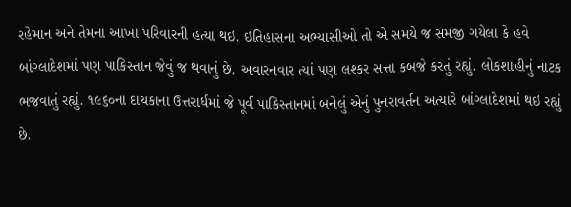રહેમાન અને તેમના આખા પરિવારની હત્યા થઇ. ઇતિહાસના અભ્યાસીઓ તો એ સમયે જ સમજી ગયેલા કે હવે બાંગ્લાદેશમાં પણ પાકિસ્તાન જેવું જ થવાનું છે. અવારનવાર ત્યાં પણ લશ્કર સત્તા કબજે કરતું રહ્યું. લોકશાહીનું નાટક ભજવાતું રહ્યું. ૧૯૬૦ના દાયકાના ઉત્તરાર્ધમાં જે પૂર્વ પાકિસ્તાનમાં બનેલું એનું પુનરાવર્તન અત્યારે બાંગ્લાદેશમાં થઇ રહ્યું છે.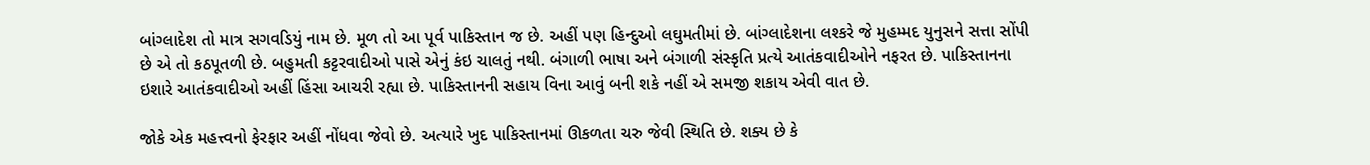બાંગ્લાદેશ તો માત્ર સગવડિયું નામ છે. મૂળ તો આ પૂર્વ પાકિસ્તાન જ છે. અહીં પણ હિન્દુઓ લઘુમતીમાં છે. બાંગ્લાદેશના લશ્કરે જે મુહમ્મદ યુનુસને સત્તા સોંપી છે એ તો કઠપૂતળી છે. બહુમતી કટ્ટરવાદીઓ પાસે એનું કંઇ ચાલતું નથી. બંગાળી ભાષા અને બંગાળી સંસ્કૃતિ પ્રત્યે આતંકવાદીઓને નફરત છે. પાકિસ્તાનના ઇશારે આતંકવાદીઓ અહીં હિંસા આચરી રહ્યા છે. પાકિસ્તાનની સહાય વિના આવું બની શકે નહીં એ સમજી શકાય એવી વાત છે.

જોકે એક મહત્ત્વનો ફેરફાર અહીં નોંધવા જેવો છે. અત્યારે ખુદ પાકિસ્તાનમાં ઊકળતા ચરુ જેવી સ્થિતિ છે. શક્ય છે કે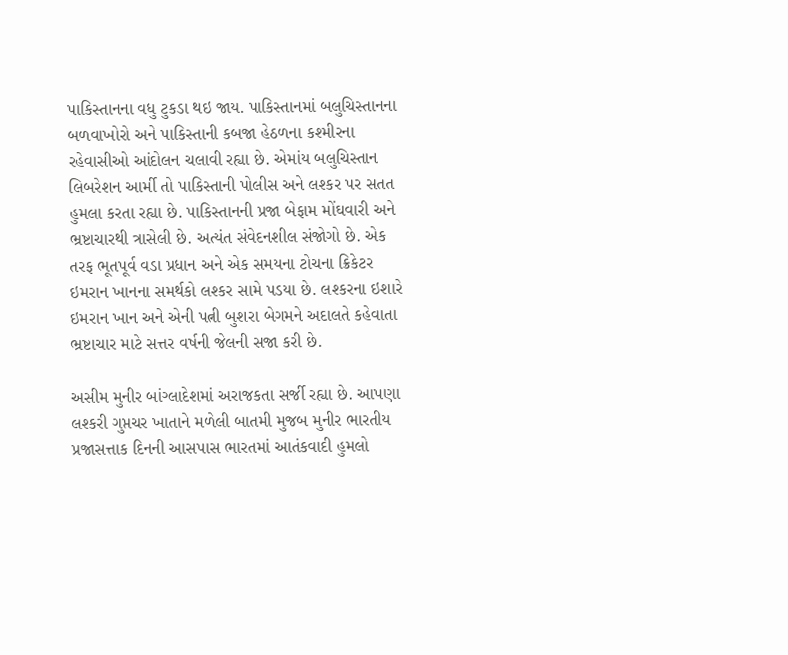પાકિસ્તાનના વધુ ટુકડા થઇ જાય. પાકિસ્તાનમાં બલુચિસ્તાનના બળવાખોરો અને પાકિસ્તાની કબજા હેઠળના કશ્મીરના રહેવાસીઓ આંદોલન ચલાવી રહ્યા છે. એમાંય બલુચિસ્તાન લિબરેશન આર્મી તો પાકિસ્તાની પોલીસ અને લશ્કર પર સતત હુમલા કરતા રહ્યા છે. પાકિસ્તાનની પ્રજા બેફામ મોંઘવારી અને ભ્રષ્ટાચારથી ત્રાસેલી છે. અત્યંત સંવેદનશીલ સંજોગો છે. એક તરફ ભૂતપૂર્વ વડા પ્રધાન અને એક સમયના ટોચના ક્રિકેટર ઇમરાન ખાનના સમર્થકો લશ્કર સામે પડયા છે. લશ્કરના ઇશારે ઇમરાન ખાન અને એની પત્ની બુશરા બેગમને અદાલતે કહેવાતા ભ્રષ્ટાચાર માટે સત્તર વર્ષની જેલની સજા કરી છે.

અસીમ મુનીર બાંગ્લાદેશમાં અરાજકતા સર્જી રહ્યા છે. આપણા લશ્કરી ગુપ્તચર ખાતાને મળેલી બાતમી મુજબ મુનીર ભારતીય પ્રજાસત્તાક દિનની આસપાસ ભારતમાં આતંકવાદી હુમલો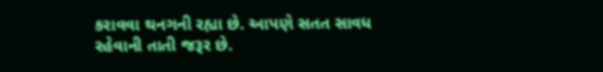કરાવવા થનગની રહ્યા છે. આપણે સતત સાવધ રહેવાની તાતી જરૂર છે.